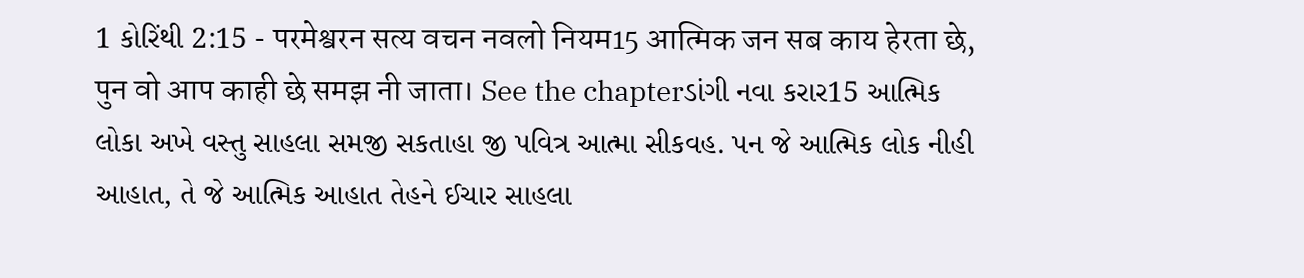1 કોરિંથી 2:15 - परमेश्वरन सत्य वचन नवलो नियम15 आत्मिक जन सब काय हेरता छे, पुन वो आप काही छे समझ नी जाता। See the chapterડાંગી નવા કરાર15 આત્મિક લોકા અખે વસ્તુ સાહલા સમજી સકતાહા જી પવિત્ર આત્મા સીકવહ. પન જે આત્મિક લોક નીહી આહાત, તે જે આત્મિક આહાત તેહને ઈચાર સાહલા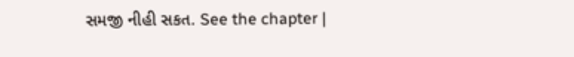સમજી નીહી સકત. See the chapter |